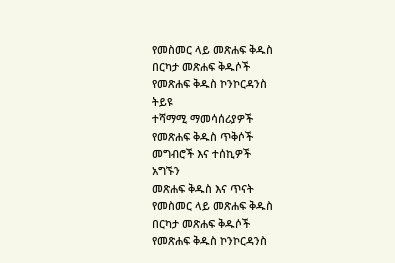የመስመር ላይ መጽሐፍ ቅዱስ
በርካታ መጽሐፍ ቅዱሶች
የመጽሐፍ ቅዱስ ኮንኮርዳንስ
ትይዩ
ተሻማሚ ማመሳሰሪያዎች
የመጽሐፍ ቅዱስ ጥቅሶች
መግብሮች እና ተሰኪዎች
አግኙን
መጽሐፍ ቅዱስ እና ጥናት
የመስመር ላይ መጽሐፍ ቅዱስ
በርካታ መጽሐፍ ቅዱሶች
የመጽሐፍ ቅዱስ ኮንኮርዳንስ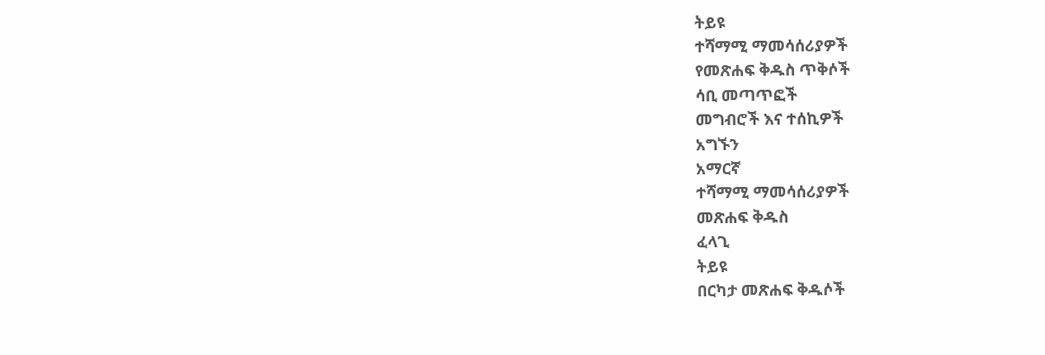ትይዩ
ተሻማሚ ማመሳሰሪያዎች
የመጽሐፍ ቅዱስ ጥቅሶች
ሳቢ መጣጥፎች
መግብሮች እና ተሰኪዎች
አግኙን
አማርኛ
ተሻማሚ ማመሳሰሪያዎች
መጽሐፍ ቅዱስ
ፈላጊ
ትይዩ
በርካታ መጽሐፍ ቅዱሶች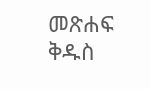መጽሐፍ ቅዱስ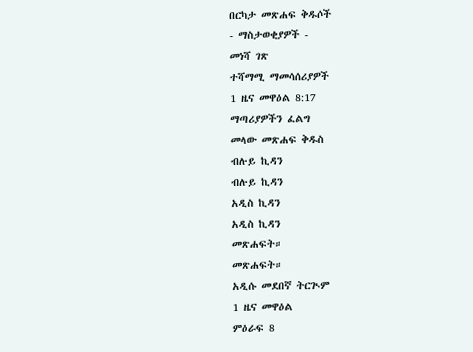በርካታ መጽሐፍ ቅዱሶች
- ማስታወቂያዎች -
መነሻ ገጽ
ተሻማሚ ማመሳሰሪያዎች
1 ዜና መዋዕል 8:17
ማጣሪያዎችን ፈልግ
መላው መጽሐፍ ቅዱስ
ብሉይ ኪዳን
ብሉይ ኪዳን
አዲስ ኪዳን
አዲስ ኪዳን
መጽሐፍት።
መጽሐፍት።
አዲሱ መደበኛ ትርጒም
1 ዜና መዋዕል
ምዕራፍ 8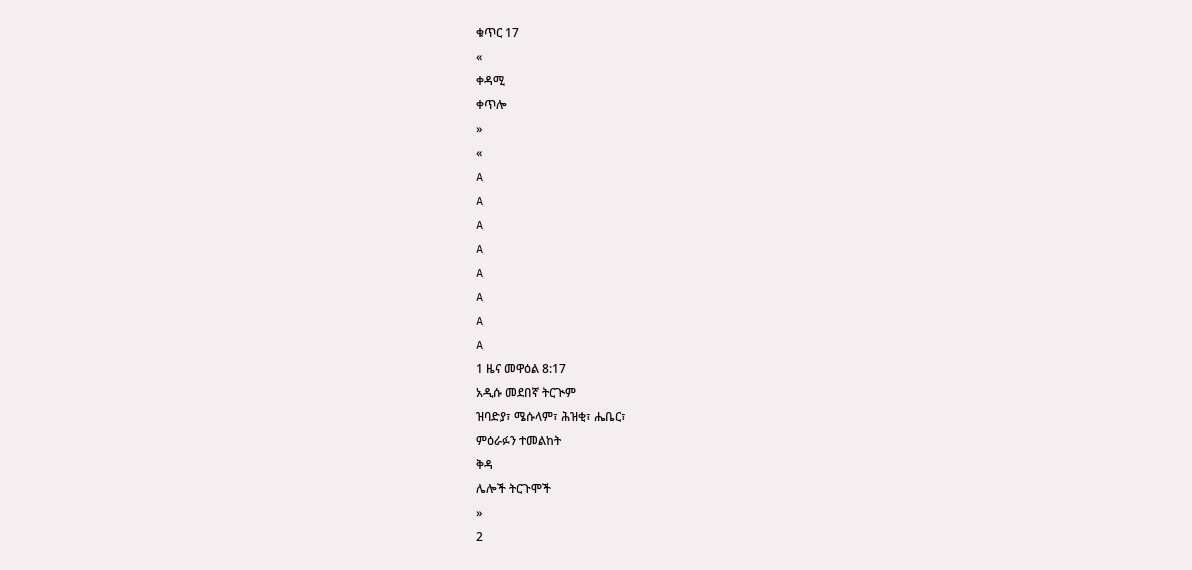ቁጥር 17
«
ቀዳሚ
ቀጥሎ
»
«
A
A
A
A
A
A
A
A
1 ዜና መዋዕል 8:17
አዲሱ መደበኛ ትርጒም
ዝባድያ፣ ሜሱላም፣ ሕዝቂ፣ ሔቤር፣
ምዕራፉን ተመልከት
ቅዳ
ሌሎች ትርጉሞች
»
2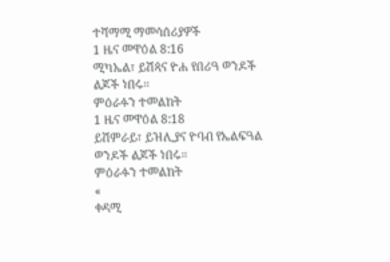ተሻማሚ ማመሳሰሪያዎች
1 ዜና መዋዕል 8:16
ሚካኤል፣ ይሽጳና ዮሐ የበሪዓ ወንዶች ልጆች ነበሩ።
ምዕራፉን ተመልከት
1 ዜና መዋዕል 8:18
ይሽምራይ፣ ይዝሊያና ዮባብ የኤልፍዓል ወንዶች ልጆች ነበሩ።
ምዕራፉን ተመልከት
«
ቀዳሚ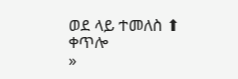ወደ ላይ ተመለስ ⬆
ቀጥሎ
»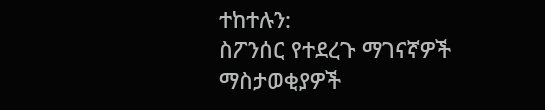ተከተሉን:
ስፖንሰር የተደረጉ ማገናኛዎች
ማስታወቂያዎች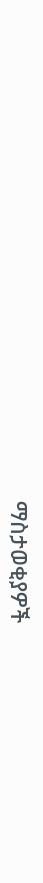ማስታወቂያዎች